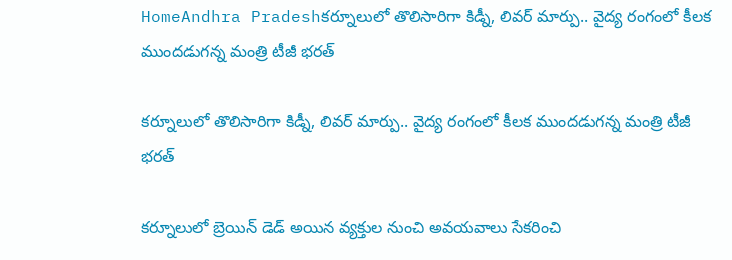HomeAndhra Pradeshకర్నూలులో తొలిసారిగా కిడ్నీ, లివర్ మార్పు.. వైద్య రంగంలో కీలక ముందడుగన్న మంత్రి టీజీ భరత్

కర్నూలులో తొలిసారిగా కిడ్నీ, లివర్ మార్పు.. వైద్య రంగంలో కీలక ముందడుగన్న మంత్రి టీజీ భరత్

కర్నూలులో బ్రెయిన్ డెడ్ అయిన వ్యక్తుల నుంచి అవయవాలు సేకరించి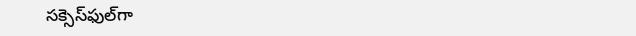సక్సెస్‌ఫుల్‌గా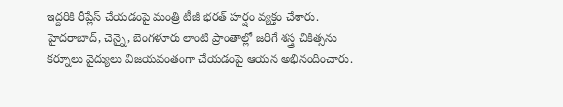ఇద్దరికి రీప్లేస్ చేయడంపై మంత్రి టీజీ భరత్ హర్షం వ్యక్తం చేశారు. హైదరాబాద్, చెన్నై, బెంగళూరు లాంటి ప్రాంతాల్లో జరిగే శస్త్ర చికిత్సను కర్నూలు వైద్యులు విజయవంతంగా చేయడంపై ఆయన అభినందించారు.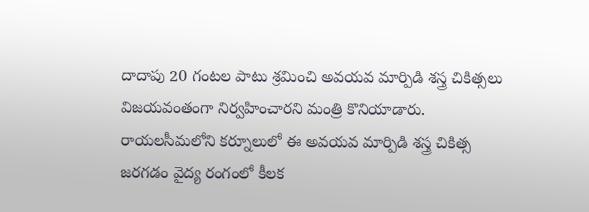దాదాపు 20 గంటల పాటు శ్రమించి అవయవ మార్పిడి శస్త్ర చికిత్సలు విజయవంతంగా నిర్వహించారని మంత్రి కొనియాడారు. రాయలసీమలోని కర్నూలులో ఈ అవయవ మార్పిడి శస్త్ర చికిత్స జరగడం వైద్య రంగంలో కీలక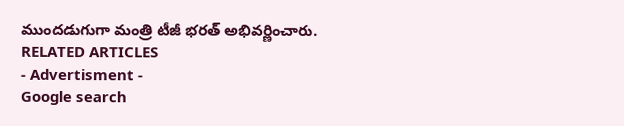ముందడుగుగా మంత్రి టీజీ భరత్ అభివర్ణించారు.
RELATED ARTICLES
- Advertisment -
Google search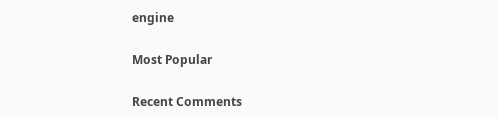engine

Most Popular

Recent Comments